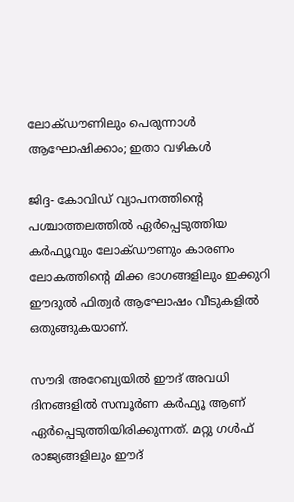ലോക്ഡൗണിലും പെരുന്നാള്‍ ആഘോഷിക്കാം; ഇതാ വഴികള്‍

ജിദ്ദ- കോവിഡ് വ്യാപനത്തിന്റെ പശ്ചാത്തലത്തില്‍ ഏര്‍പ്പെടുത്തിയ കര്‍ഫ്യൂവും ലോക്ഡൗണും കാരണം ലോകത്തിന്റെ മിക്ക ഭാഗങ്ങളിലും ഇക്കുറി ഈദുല്‍ ഫിത്വര്‍ ആഘോഷം വീടുകളില്‍ ഒതുങ്ങുകയാണ്.

സൗദി അറേബ്യയില്‍ ഈദ് അവധി ദിനങ്ങളില്‍ സമ്പൂര്‍ണ കര്‍ഫ്യൂ ആണ് ഏര്‍പ്പെടുത്തിയിരിക്കുന്നത്. മറ്റു ഗള്‍ഫ് രാജ്യങ്ങളിലും ഈദ്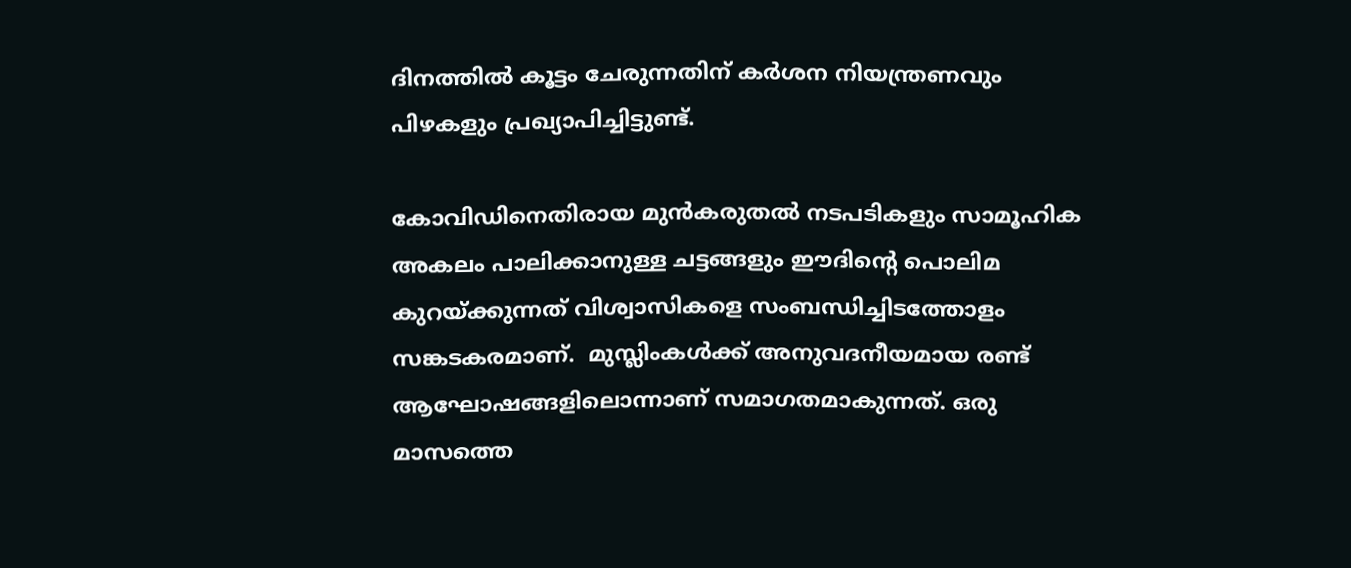ദിനത്തില്‍ കൂട്ടം ചേരുന്നതിന് കര്‍ശന നിയന്ത്രണവും പിഴകളും പ്രഖ്യാപിച്ചിട്ടുണ്ട്.

കോവിഡിനെതിരായ മുന്‍കരുതല്‍ നടപടികളും സാമൂഹിക അകലം പാലിക്കാനുള്ള ചട്ടങ്ങളും ഈദിന്റെ പൊലിമ കുറയ്ക്കുന്നത് വിശ്വാസികളെ സംബന്ധിച്ചിടത്തോളം സങ്കടകരമാണ്.  മുസ്ലിംകള്‍ക്ക് അനുവദനീയമായ രണ്ട് ആഘോഷങ്ങളിലൊന്നാണ് സമാഗതമാകുന്നത്. ഒരു മാസത്തെ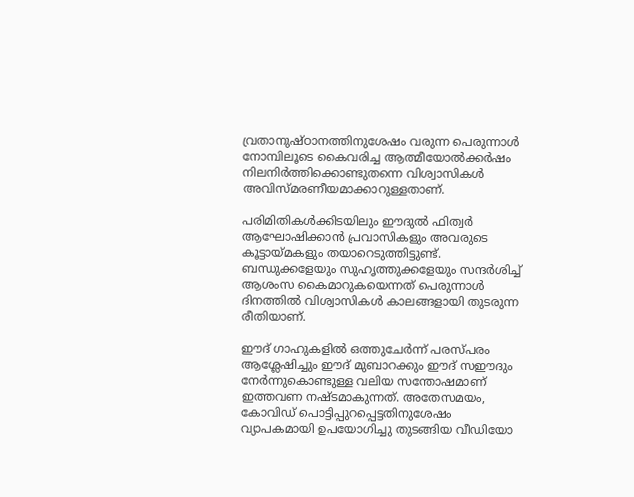വ്രതാനുഷ്ഠാനത്തിനുശേഷം വരുന്ന പെരുന്നാള്‍ നോമ്പിലൂടെ കൈവരിച്ച ആത്മീയോല്‍ക്കര്‍ഷം നിലനിര്‍ത്തിക്കൊണ്ടുതന്നെ വിശ്വാസികള്‍ അവിസ്മരണീയമാക്കാറുള്ളതാണ്.

പരിമിതികള്‍ക്കിടയിലും ഈദുല്‍ ഫിത്വര്‍ ആഘോഷിക്കാന്‍ പ്രവാസികളും അവരുടെ കൂട്ടായ്മകളും തയാറെടുത്തിട്ടുണ്ട്. ബന്ധുക്കളേയും സുഹൃത്തുക്കളേയും സന്ദര്‍ശിച്ച് ആശംസ കൈമാറുകയെന്നത് പെരുന്നാള്‍ ദിനത്തില്‍ വിശ്വാസികള്‍ കാലങ്ങളായി തുടരുന്ന രീതിയാണ്.

ഈദ് ഗാഹുകളില്‍ ഒത്തുചേര്‍ന്ന് പരസ്പരം ആശ്ലേഷിച്ചും ഈദ് മുബാറക്കും ഈദ് സഈദും നേര്‍ന്നുകൊണ്ടുള്ള വലിയ സന്തോഷമാണ് ഇത്തവണ നഷ്ടമാകുന്നത്. അതേസമയം, കോവിഡ് പൊട്ടിപ്പുറപ്പെട്ടതിനുശേഷം വ്യാപകമായി ഉപയോഗിച്ചു തുടങ്ങിയ വീഡിയോ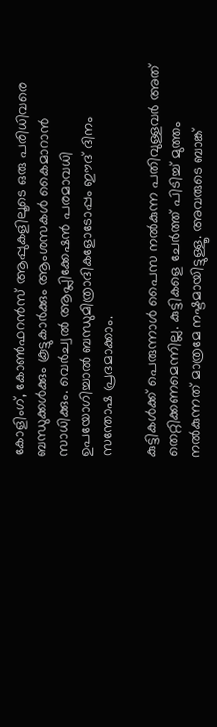കോളിംഗ്, കോണ്‍ഫറന്‍സ് ആപ്പുകളിലൂടെ ഒരു പരിധിവരെ ബന്ധുക്കള്‍ക്കും കൂട്ടുകാര്‍ക്കും ആംശസകള്‍ കൈമാറാന്‍ സാധിക്കും. വെര്‍ച്വല്‍ ആപ്ലിക്കേഷന്‍ പരമാവധി ഉപയോഗിച്ചാല്‍ ബന്ധുമിത്രാദികളോടോപ്പം ഈദ് ദിനം സന്തോഷ പ്രദമാക്കാം.

കുട്ടികള്‍ക്ക് പെരുന്നാള്‍ പൈസ നല്‍കുന്ന പതിവുള്ളവര്‍ അത് തെറ്റിക്കണമെന്നില്ല. കുട്ടികളെ ചേര്‍ത്ത് പിടിച്ച് മുത്തം നല്‍കുന്നത് മാത്രമേ നഷ്ടമായിട്ടുള്ളൂ. അവരുടെ ബാങ്ക്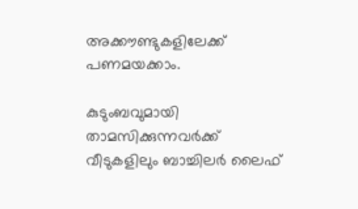അക്കൗണ്ടുകളിലേക്ക് പണമയക്കാം.

കുടുംബവുമായി താമസിക്കുന്നവര്‍ക്ക് വീടുകളിലും ബാച്ചിലര്‍ ലൈഫ്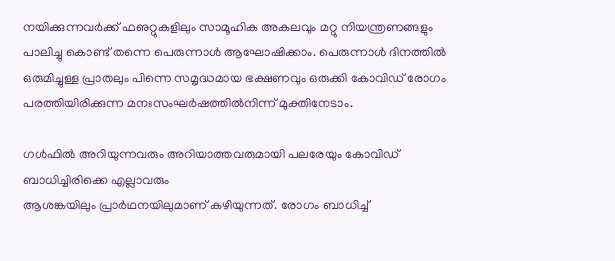നയിക്കുന്നവര്‍ക്ക് ഫഌറ്റുകളിലും സാമൂഹിക അകലവും മറ്റു നിയന്ത്രണങ്ങളും പാലിച്ചു കൊണ്ട് തന്നെ പെരുന്നാള്‍ ആഘോഷിക്കാം. പെരുന്നാള്‍ ദിനത്തില്‍ ഒരുമിച്ചുള്ള പ്രാതലും പിന്നെ സമൃദ്ധമായ ഭക്ഷണവും ഒരുക്കി കോവിഡ് രോഗം പരത്തിയിരിക്കുന്ന മനഃസംഘര്‍ഷത്തില്‍നിന്ന് മുക്തിനേടാം.

ഗള്‍ഫില്‍ അറിയുന്നവരും അറിയാത്തവരുമായി പലരേയും കോവിഡ് ബാധിച്ചിരിക്കെ എല്ലാവരും
ആശങ്കയിലും പ്രാര്‍ഥനയിലുമാണ് കഴിയുന്നത്. രോഗം ബാധിച്ച്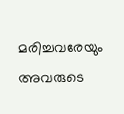മരിച്ചവരേയും അവരുടെ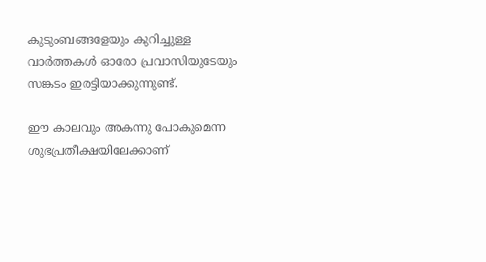കുടുംബങ്ങളേയും കുറിച്ചുള്ള വാര്‍ത്തകള്‍ ഓരോ പ്രവാസിയുടേയും സങ്കടം ഇരട്ടിയാക്കുന്നുണ്ട്.

ഈ കാലവും അകന്നു പോകുമെന്ന ശുഭപ്രതീക്ഷയിലേക്കാണ്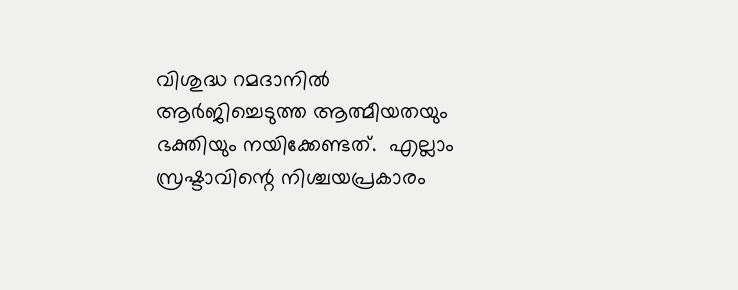വിശുദ്ധ റമദാനില്‍ ആര്‍ജിച്ചെടുത്ത ആത്മീയതയും ഭക്തിയും നയിക്കേണ്ടത്.  എല്ലാം സ്രഷ്ടാവിന്റെ നിശ്ചയപ്രകാരം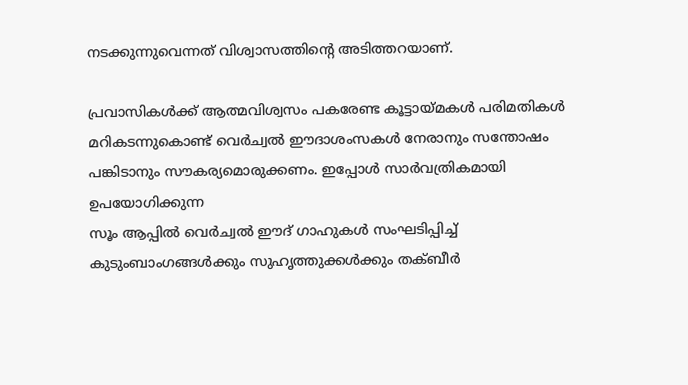നടക്കുന്നുവെന്നത് വിശ്വാസത്തിന്റെ അടിത്തറയാണ്.

പ്രവാസികള്‍ക്ക് ആത്മവിശ്വസം പകരേണ്ട കൂട്ടായ്മകള്‍ പരിമതികള്‍ മറികടന്നുകൊണ്ട് വെര്‍ച്വല്‍ ഈദാശംസകള്‍ നേരാനും സന്തോഷം പങ്കിടാനും സൗകര്യമൊരുക്കണം. ഇപ്പോള്‍ സാര്‍വത്രികമായി ഉപയോഗിക്കുന്ന
സൂം ആപ്പില്‍ വെര്‍ച്വല്‍ ഈദ് ഗാഹുകള്‍ സംഘടിപ്പിച്ച് കുടുംബാംഗങ്ങള്‍ക്കും സുഹൃത്തുക്കള്‍ക്കും തക്ബീര്‍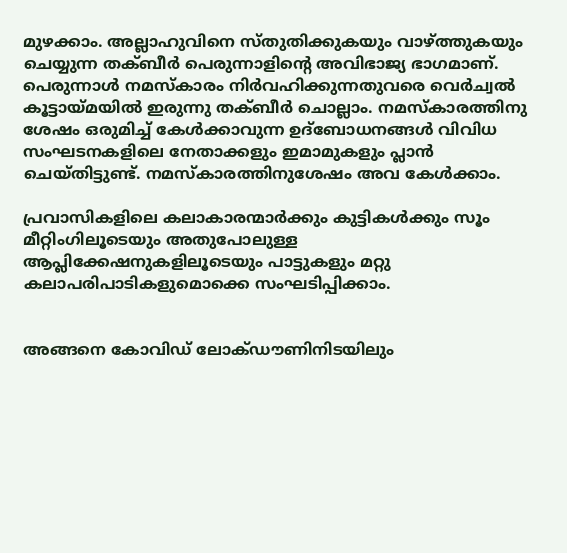മുഴക്കാം. അല്ലാഹുവിനെ സ്തുതിക്കുകയും വാഴ്ത്തുകയും ചെയ്യുന്ന തക്ബീര്‍ പെരുന്നാളിന്റെ അവിഭാജ്യ ഭാഗമാണ്. പെരുന്നാള്‍ നമസ്‌കാരം നിര്‍വഹിക്കുന്നതുവരെ വെര്‍ച്വല്‍ കൂട്ടായ്മയില്‍ ഇരുന്നു തക്ബീര്‍ ചൊല്ലാം. നമസ്‌കാരത്തിനു ശേഷം ഒരുമിച്ച് കേള്‍ക്കാവുന്ന ഉദ്‌ബോധനങ്ങള്‍ വിവിധ സംഘടനകളിലെ നേതാക്കളും ഇമാമുകളും പ്ലാന്‍ ചെയ്തിട്ടുണ്ട്. നമസ്‌കാരത്തിനുശേഷം അവ കേള്‍ക്കാം.

പ്രവാസികളിലെ കലാകാരന്മാര്‍ക്കും കുട്ടികള്‍ക്കും സൂം മീറ്റിംഗിലൂടെയും അതുപോലുള്ള ആപ്ലിക്കേഷനുകളിലൂടെയും പാട്ടുകളും മറ്റു കലാപരിപാടികളുമൊക്കെ സംഘടിപ്പിക്കാം.


അങ്ങനെ കോവിഡ് ലോക്ഡൗണിനിടയിലും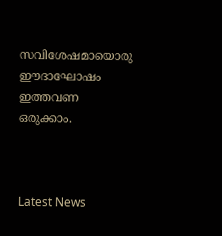സവിശേഷമായൊരു ഈദാഘോഷം ഇത്തവണ ഒരുക്കാം.



Latest News